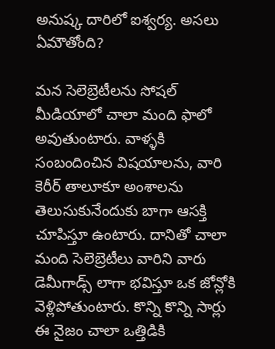అనుష్క దారిలో ఐశ్వర్య. అసలు ఏమౌతోంది?

మన సెలెబ్రెటీలను సోషల్ మీడియాలో చాలా మంది ఫాలో అవుతుంటారు. వాళ్ళకి సంబందించిన విషయాలను, వారి కెరీర్ తాలూకూ అంశాలను తెలుసుకునేందుకు బాగా ఆసక్తి చూపిస్తూ ఉంటారు. దానితో చాలా మంది సెలెబ్రెటీలు వారిని వారు డెమీగాడ్స్ లాగా భవిస్తూ ఒక జోన్లోకి వెళ్లిపోతుంటారు. కొన్ని కొన్ని సార్లు ఈ నైజం చాలా ఒత్తిడికి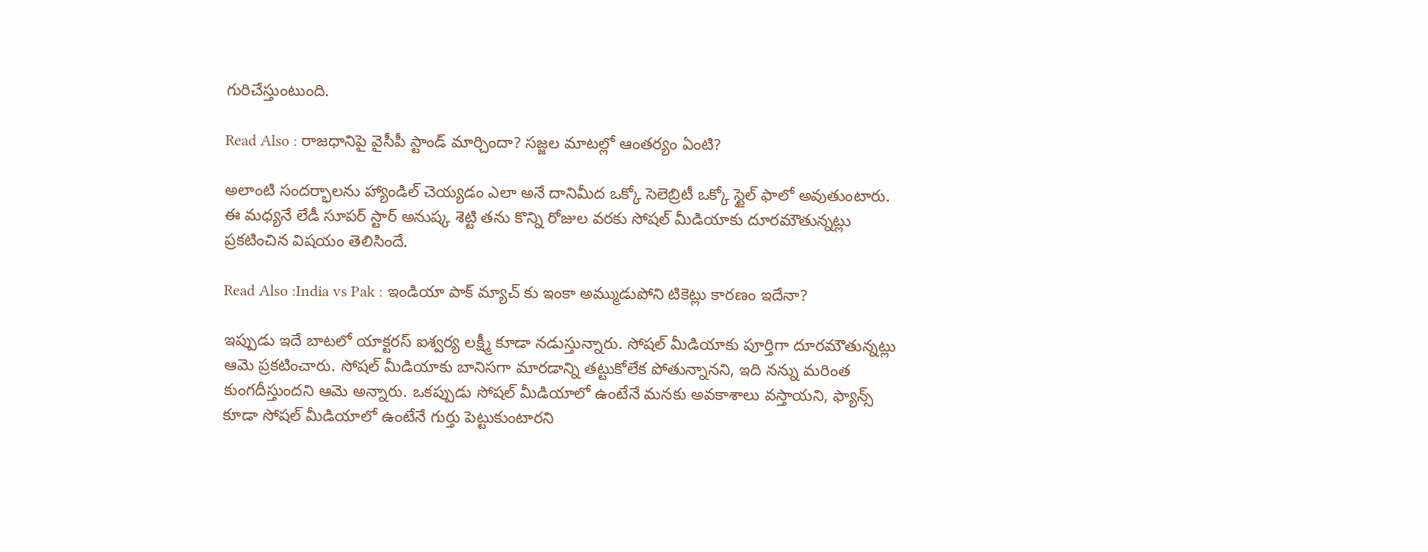గురిచేస్తుంటుంది.

Read Also : రాజధానిపై వైసీపీ స్టాండ్ మార్చిందా? సజ్జల మాటల్లో ఆంతర్యం ఏంటి?

అలాంటి సందర్భాలను హ్యాండిల్ చెయ్యడం ఎలా అనే దానిమీద ఒక్కో సెలెబ్రిటీ ఒక్కో స్టైల్ ఫాలో అవుతుంటారు. ఈ మధ్యనే లేడీ సూపర్ స్టార్ అనుష్క శెట్టి తను కొన్ని రోజుల వరకు సోషల్ మీడియాకు దూరమౌతున్నట్లు ప్రకటించిన విషయం తెలిసిందే.

Read Also :India vs Pak : ఇండియా పాక్ మ్యాచ్ కు ఇంకా అమ్ముడుపోని టికెట్లు కారణం ఇదేనా?

ఇప్పుడు ఇదే బాటలో యాక్టరస్ ఐశ్వర్య లక్ష్మీ కూడా నడుస్తున్నారు. సోషల్ మీడియాకు పూర్తిగా దూరమౌతున్నట్లు ఆమె ప్రకటించారు. సోషల్ మీడియాకు బానిసగా మారడాన్ని తట్టుకోలేక పోతున్నానని, ఇది నన్ను మరింత కుంగదీస్తుందని ఆమె అన్నారు. ఒకప్పుడు సోషల్ మీడియాలో ఉంటేనే మనకు అవకాశాలు వస్తాయని, ఫ్యాన్స్ కూడా సోషల్ మీడియాలో ఉంటేనే గుర్తు పెట్టుకుంటారని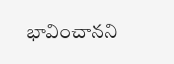భావించానని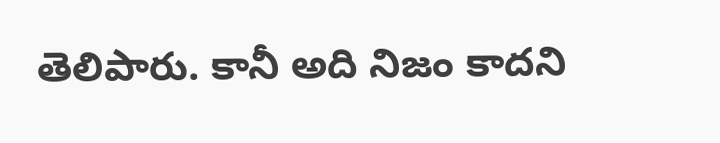తెలిపారు. కానీ అది నిజం కాదని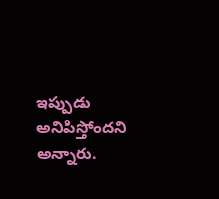ఇప్పుడు అనిపిస్తోందని అన్నారు.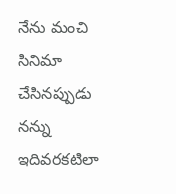నేను మంచి సినిమా చేసినప్పుడు నన్ను ఇదివరకటిలా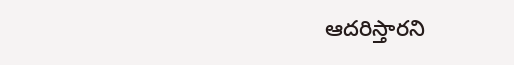ఆదరిస్తారని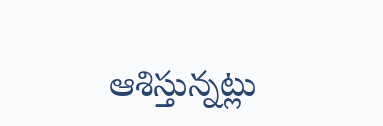ఆశిస్తున్నట్లు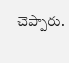చెప్పారు.